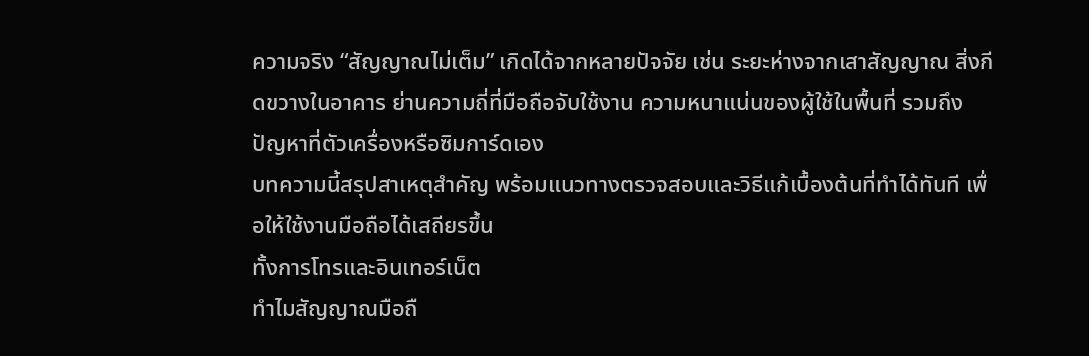ความจริง “สัญญาณไม่เต็ม” เกิดได้จากหลายปัจจัย เช่น ระยะห่างจากเสาสัญญาณ สิ่งกีดขวางในอาคาร ย่านความถี่ที่มือถือจับใช้งาน ความหนาแน่นของผู้ใช้ในพื้นที่ รวมถึงปัญหาที่ตัวเครื่องหรือซิมการ์ดเอง
บทความนี้สรุปสาเหตุสำคัญ พร้อมแนวทางตรวจสอบและวิธีแก้เบื้องต้นที่ทำได้ทันที เพื่อให้ใช้งานมือถือได้เสถียรขึ้น
ทั้งการโทรและอินเทอร์เน็ต
ทำไมสัญญาณมือถื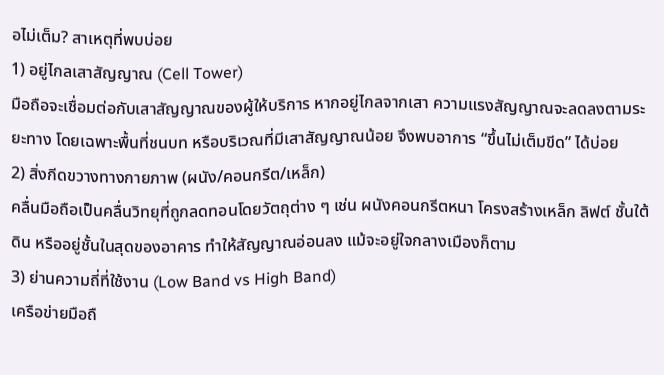อไม่เต็ม? สาเหตุที่พบบ่อย
1) อยู่ไกลเสาสัญญาณ (Cell Tower)
มือถือจะเชื่อมต่อกับเสาสัญญาณของผู้ให้บริการ หากอยู่ไกลจากเสา ความแรงสัญญาณจะลดลงตามระยะทาง โดยเฉพาะพื้นที่ชนบท หรือบริเวณที่มีเสาสัญญาณน้อย จึงพบอาการ “ขึ้นไม่เต็มขีด” ได้บ่อย
2) สิ่งกีดขวางทางกายภาพ (ผนัง/คอนกรีต/เหล็ก)
คลื่นมือถือเป็นคลื่นวิทยุที่ถูกลดทอนโดยวัตถุต่าง ๆ เช่น ผนังคอนกรีตหนา โครงสร้างเหล็ก ลิฟต์ ชั้นใต้ดิน หรืออยู่ชั้นในสุดของอาคาร ทำให้สัญญาณอ่อนลง แม้จะอยู่ใจกลางเมืองก็ตาม
3) ย่านความถี่ที่ใช้งาน (Low Band vs High Band)
เครือข่ายมือถื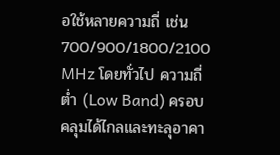อใช้หลายความถี่ เช่น 700/900/1800/2100 MHz โดยทั่วไป ความถี่ต่ำ (Low Band) ครอบคลุมได้ไกลและทะลุอาคา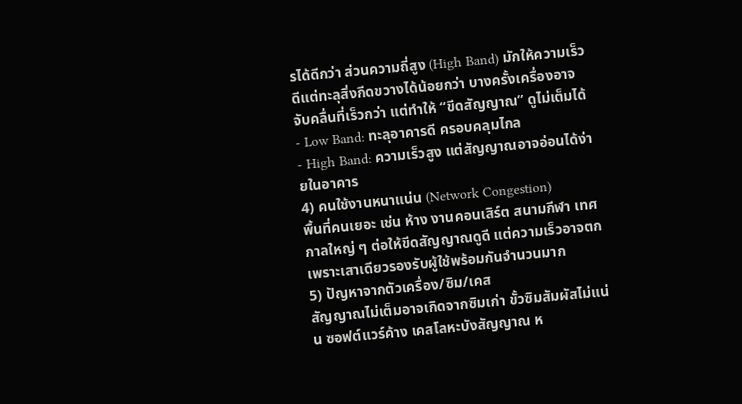รได้ดีกว่า ส่วนความถี่สูง (High Band) มักให้ความเร็วดีแต่ทะลุสิ่งกีดขวางได้น้อยกว่า บางครั้งเครื่องอาจจับคลื่นที่เร็วกว่า แต่ทำให้ “ขีดสัญญาณ” ดูไม่เต็มได้
- Low Band: ทะลุอาคารดี ครอบคลุมไกล
- High Band: ความเร็วสูง แต่สัญญาณอาจอ่อนได้ง่ายในอาคาร
4) คนใช้งานหนาแน่น (Network Congestion)
พื้นที่คนเยอะ เช่น ห้าง งานคอนเสิร์ต สนามกีฬา เทศกาลใหญ่ ๆ ต่อให้ขีดสัญญาณดูดี แต่ความเร็วอาจตกเพราะเสาเดียวรองรับผู้ใช้พร้อมกันจำนวนมาก
5) ปัญหาจากตัวเครื่อง/ซิม/เคส
สัญญาณไม่เต็มอาจเกิดจากซิมเก่า ขั้วซิมสัมผัสไม่แน่น ซอฟต์แวร์ค้าง เคสโลหะบังสัญญาณ ห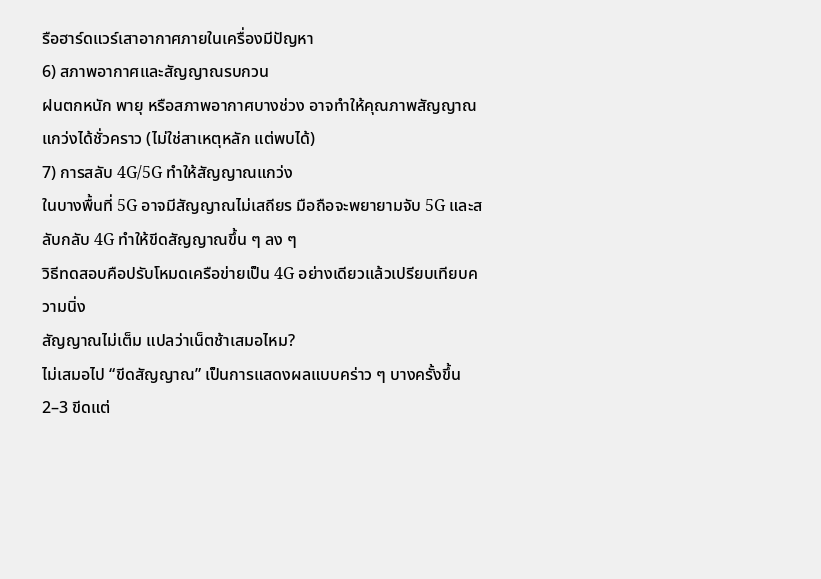รือฮาร์ดแวร์เสาอากาศภายในเครื่องมีปัญหา
6) สภาพอากาศและสัญญาณรบกวน
ฝนตกหนัก พายุ หรือสภาพอากาศบางช่วง อาจทำให้คุณภาพสัญญาณแกว่งได้ชั่วคราว (ไม่ใช่สาเหตุหลัก แต่พบได้)
7) การสลับ 4G/5G ทำให้สัญญาณแกว่ง
ในบางพื้นที่ 5G อาจมีสัญญาณไม่เสถียร มือถือจะพยายามจับ 5G และสลับกลับ 4G ทำให้ขีดสัญญาณขึ้น ๆ ลง ๆ
วิธีทดสอบคือปรับโหมดเครือข่ายเป็น 4G อย่างเดียวแล้วเปรียบเทียบความนิ่ง
สัญญาณไม่เต็ม แปลว่าเน็ตช้าเสมอไหม?
ไม่เสมอไป “ขีดสัญญาณ” เป็นการแสดงผลแบบคร่าว ๆ บางครั้งขึ้น 2–3 ขีดแต่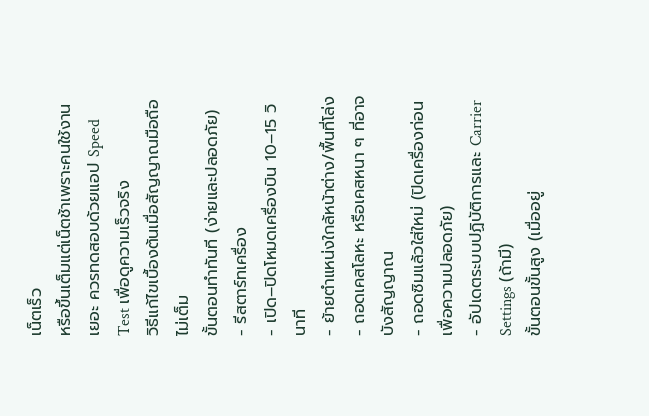เน็ตเร็ว
หรือขึ้นเต็มแต่เน็ตช้าเพราะคนใช้งานเยอะ ควรทดสอบด้วยแอป Speed Test เพื่อดูความเร็วจริง
วิธีแก้ไขเบื้องต้นเมื่อสัญญาณมือถือไม่เต็ม
ขั้นตอนทำทันที (ง่ายและปลอดภัย)
- รีสตาร์ทเครื่อง
- เปิด–ปิดโหมดเครื่องบิน 10–15 วินาที
- ย้ายตำแหน่งใกล้หน้าต่าง/พื้นที่โล่ง
- ถอดเคสโลหะ หรือเคสหนา ๆ ที่อาจบังสัญญาณ
- ถอดซิมแล้วใส่ใหม่ (ปิดเครื่องก่อนเพื่อความปลอดภัย)
- อัปเดตระบบปฏิบัติการและ Carrier Settings (ถ้ามี)
ขั้นตอนขั้นสูง (เมื่ออยู่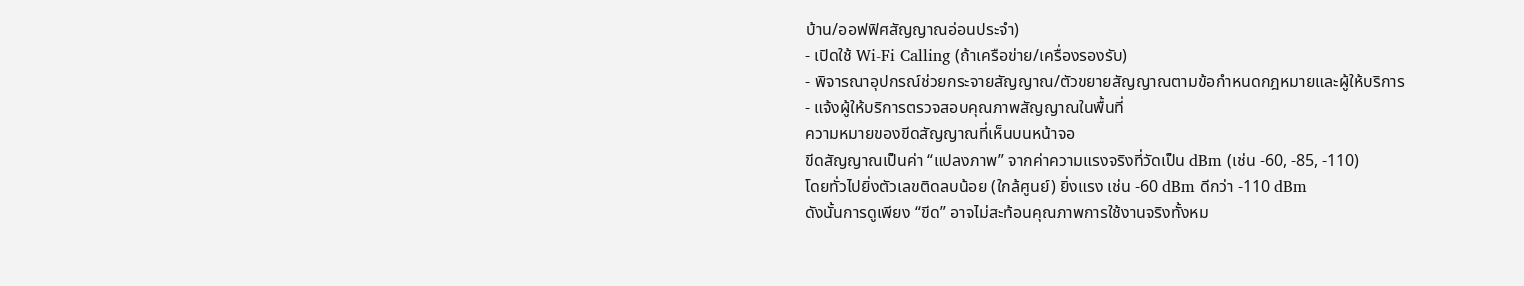บ้าน/ออฟฟิศสัญญาณอ่อนประจำ)
- เปิดใช้ Wi-Fi Calling (ถ้าเครือข่าย/เครื่องรองรับ)
- พิจารณาอุปกรณ์ช่วยกระจายสัญญาณ/ตัวขยายสัญญาณตามข้อกำหนดกฎหมายและผู้ให้บริการ
- แจ้งผู้ให้บริการตรวจสอบคุณภาพสัญญาณในพื้นที่
ความหมายของขีดสัญญาณที่เห็นบนหน้าจอ
ขีดสัญญาณเป็นค่า “แปลงภาพ” จากค่าความแรงจริงที่วัดเป็น dBm (เช่น -60, -85, -110)
โดยทั่วไปยิ่งตัวเลขติดลบน้อย (ใกล้ศูนย์) ยิ่งแรง เช่น -60 dBm ดีกว่า -110 dBm
ดังนั้นการดูเพียง “ขีด” อาจไม่สะท้อนคุณภาพการใช้งานจริงทั้งหม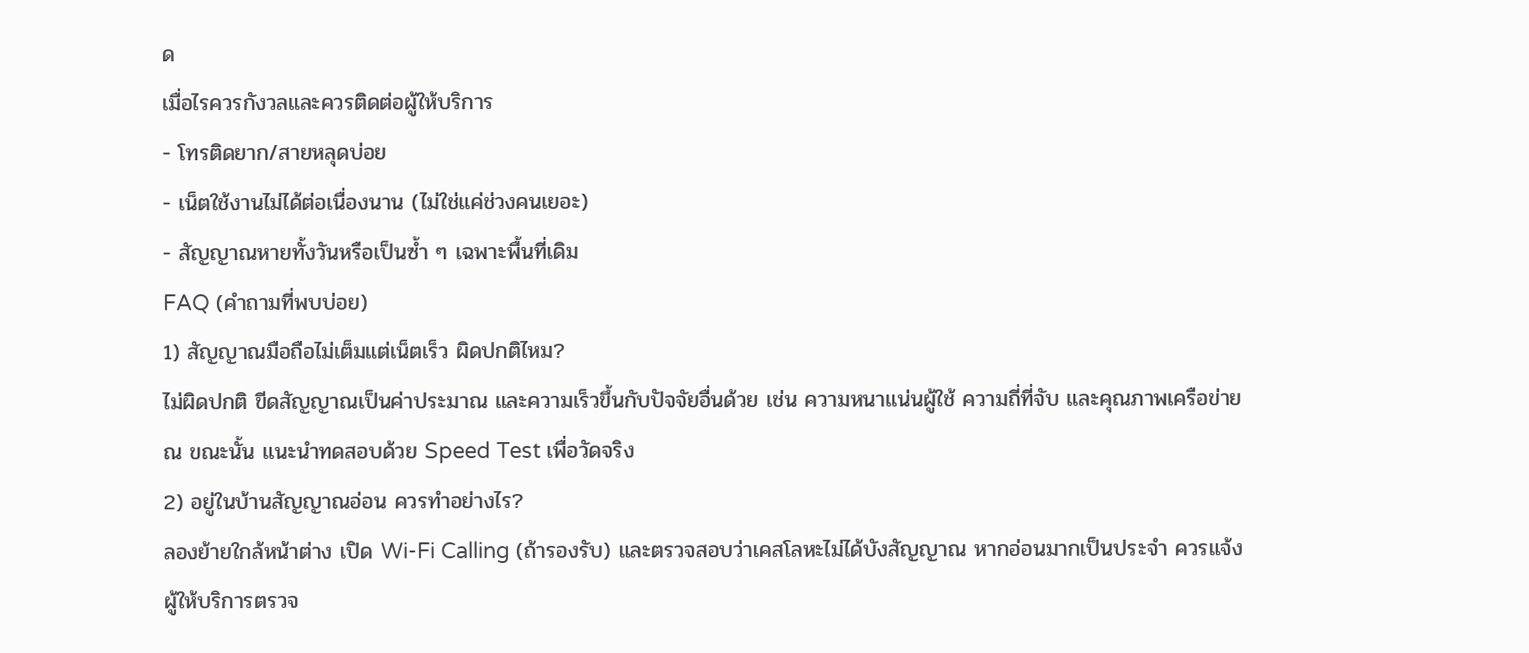ด
เมื่อไรควรกังวลและควรติดต่อผู้ให้บริการ
- โทรติดยาก/สายหลุดบ่อย
- เน็ตใช้งานไม่ได้ต่อเนื่องนาน (ไม่ใช่แค่ช่วงคนเยอะ)
- สัญญาณหายทั้งวันหรือเป็นซ้ำ ๆ เฉพาะพื้นที่เดิม
FAQ (คำถามที่พบบ่อย)
1) สัญญาณมือถือไม่เต็มแต่เน็ตเร็ว ผิดปกติไหม?
ไม่ผิดปกติ ขีดสัญญาณเป็นค่าประมาณ และความเร็วขึ้นกับปัจจัยอื่นด้วย เช่น ความหนาแน่นผู้ใช้ ความถี่ที่จับ และคุณภาพเครือข่าย ณ ขณะนั้น แนะนำทดสอบด้วย Speed Test เพื่อวัดจริง
2) อยู่ในบ้านสัญญาณอ่อน ควรทำอย่างไร?
ลองย้ายใกล้หน้าต่าง เปิด Wi-Fi Calling (ถ้ารองรับ) และตรวจสอบว่าเคสโลหะไม่ได้บังสัญญาณ หากอ่อนมากเป็นประจำ ควรแจ้งผู้ให้บริการตรวจ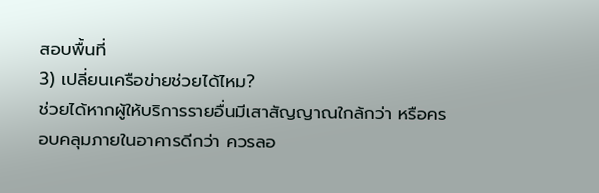สอบพื้นที่
3) เปลี่ยนเครือข่ายช่วยได้ไหม?
ช่วยได้หากผู้ให้บริการรายอื่นมีเสาสัญญาณใกล้กว่า หรือครอบคลุมภายในอาคารดีกว่า ควรลอ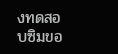งทดสอบซิมขอ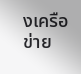งเครือข่าย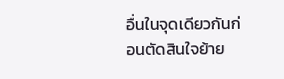อื่นในจุดเดียวกันก่อนตัดสินใจย้าย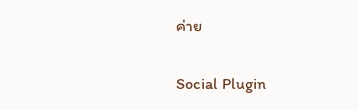ค่าย


Social Plugin